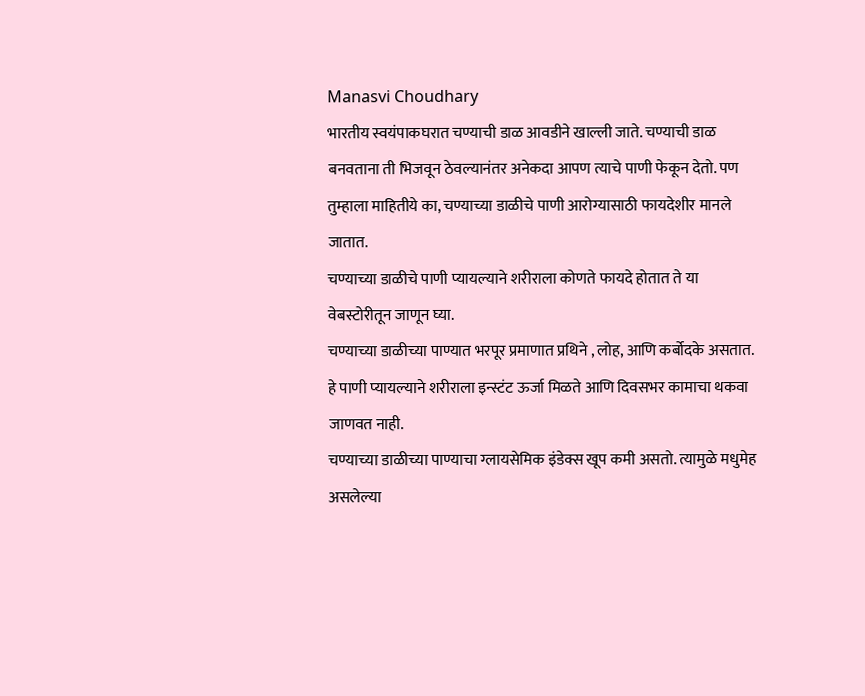Manasvi Choudhary
भारतीय स्वयंपाकघरात चण्याची डाळ आवडीने खाल्ली जाते. चण्याची डाळ बनवताना ती भिजवून ठेवल्यानंतर अनेकदा आपण त्याचे पाणी फेकून देतो. पण तुम्हाला माहितीये का, चण्याच्या डाळीचे पाणी आरोग्यासाठी फायदेशीर मानले जातात.
चण्याच्या डाळीचे पाणी प्यायल्याने शरीराला कोणते फायदे होतात ते या वेबस्टोरीतून जाणून घ्या.
चण्याच्या डाळीच्या पाण्यात भरपूर प्रमाणात प्रथिने , लोह, आणि कर्बोदके असतात. हे पाणी प्यायल्याने शरीराला इन्स्टंट ऊर्जा मिळते आणि दिवसभर कामाचा थकवा जाणवत नाही.
चण्याच्या डाळीच्या पाण्याचा ग्लायसेमिक इंडेक्स खूप कमी असतो. त्यामुळे मधुमेह असलेल्या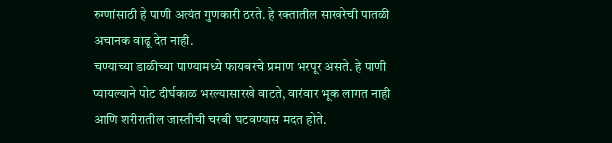रुग्णांसाठी हे पाणी अत्यंत गुणकारी ठरते. हे रक्तातील साखरेची पातळी अचानक वाढू देत नाही.
चण्याच्या डाळीच्या पाण्यामध्ये फायबरचे प्रमाण भरपूर असते. हे पाणी प्यायल्याने पोट दीर्घकाळ भरल्यासारखे वाटते, वारंवार भूक लागत नाही आणि शरीरातील जास्तीची चरबी घटवण्यास मदत होते.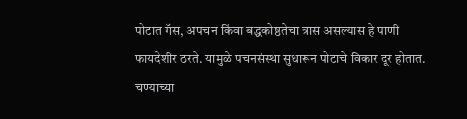पोटात गॅस, अपचन किंवा बद्धकोष्ठतेचा त्रास असल्यास हे पाणी फायदेशीर ठरते. यामुळे पचनसंस्था सुधारून पोटाचे विकार दूर होतात.
चण्याच्या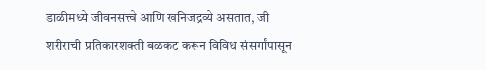डाळीमध्ये जीवनसत्त्वे आणि खनिजद्रव्ये असतात, जी शरीराची प्रतिकारशक्ती बळकट करून विविध संसर्गांपासून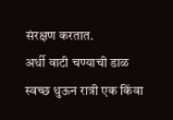संरक्षण करतात.
अर्धी वाटी चण्याची डाळ स्वच्छ धुऊन रात्री एक किंवा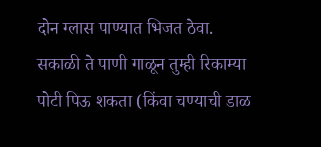दोन ग्लास पाण्यात भिजत ठेवा.
सकाळी ते पाणी गाळून तुम्ही रिकाम्या पोटी पिऊ शकता (किंवा चण्याची डाळ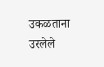उकळताना उरलेले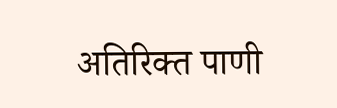अतिरिक्त पाणी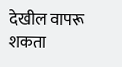देखील वापरू शकता